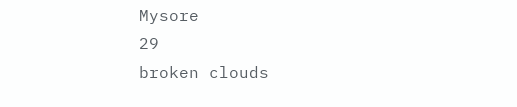Mysore
29
broken clouds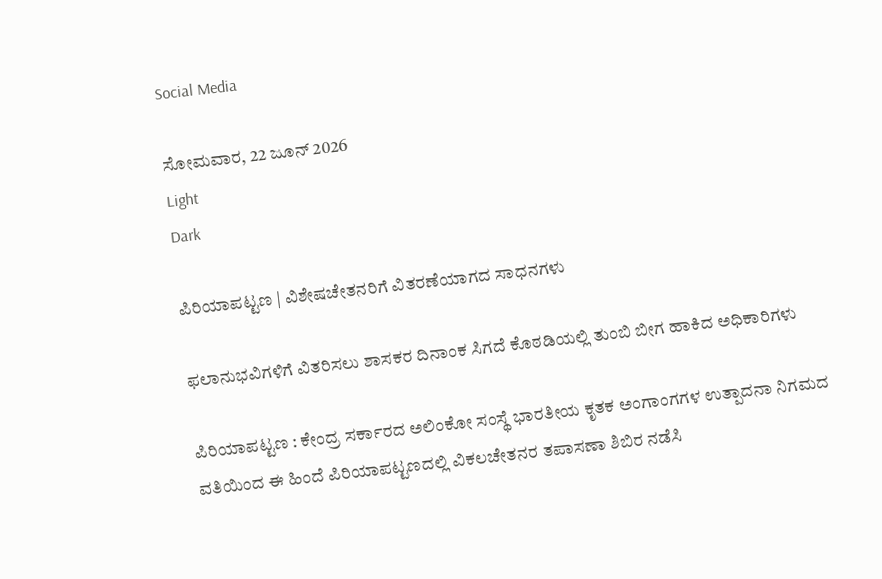Social Media

ಸೋಮವಾರ, 22 ಜೂನ್ 2026
Light
Dark

ಪಿರಿಯಾಪಟ್ಟಣ | ವಿಶೇಷಚೇತನರಿಗೆ ವಿತರಣೆಯಾಗದ ಸಾಧನಗಳು

ಫಲಾನುಭವಿಗಳಿಗೆ ವಿತರಿಸಲು ಶಾಸಕರ ದಿನಾಂಕ ಸಿಗದೆ ಕೊಠಡಿಯಲ್ಲಿ ತುಂಬಿ ಬೀಗ ಹಾಕಿದ ಅಧಿಕಾರಿಗಳು

ಪಿರಿಯಾಪಟ್ಟಣ : ಕೇಂದ್ರ ಸರ್ಕಾರದ ಅಲಿಂಕೋ ಸಂಸ್ಥೆ ಭಾರತೀಯ ಕೃತಕ ಅಂಗಾಂಗಗಳ ಉತ್ಪಾದನಾ ನಿಗಮದ ವತಿಯಿಂದ ಈ ಹಿಂದೆ ಪಿರಿಯಾಪಟ್ಟಣದಲ್ಲಿ ವಿಕಲಚೇತನರ ತಪಾಸಣಾ ಶಿಬಿರ ನಡೆಸಿ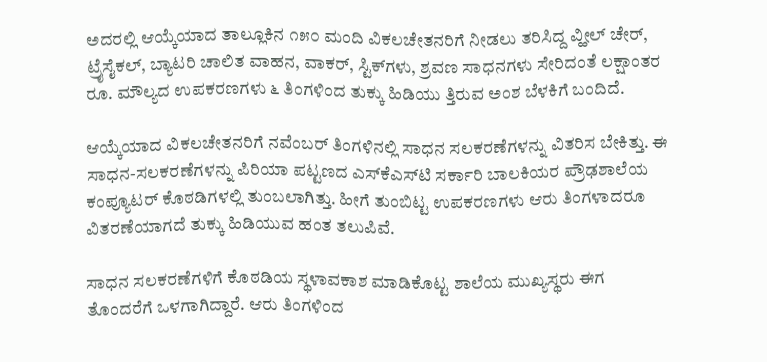ಅದರಲ್ಲಿ ಆಯ್ಕೆಯಾದ ತಾಲ್ಲೂಕಿನ ೧೫೦ ಮಂದಿ ವಿಕಲಚೇತನರಿಗೆ ನೀಡಲು ತರಿಸಿದ್ದ ವ್ಹೀಲ್ ಚೇರ್, ಟ್ರೈಸೈಕಲ್, ಬ್ಯಾಟರಿ ಚಾಲಿತ ವಾಹನ, ವಾಕರ್, ಸ್ಟಿಕ್‌ಗಳು, ಶ್ರವಣ ಸಾಧನಗಳು ಸೇರಿದಂತೆ ಲಕ್ಷಾಂತರ ರೂ. ಮೌಲ್ಯದ ಉಪಕರಣಗಳು ೬ ತಿಂಗಳಿಂದ ತುಕ್ಕು ಹಿಡಿಯು ತ್ತಿರುವ ಅಂಶ ಬೆಳಕಿಗೆ ಬಂದಿದೆ.

ಆಯ್ಕೆಯಾದ ವಿಕಲಚೇತನರಿಗೆ ನವೆಂಬರ್ ತಿಂಗಳಿನಲ್ಲಿ ಸಾಧನ ಸಲಕರಣೆಗಳನ್ನು ವಿತರಿಸ ಬೇಕಿತ್ತು. ಈ ಸಾಧನ-ಸಲಕರಣೆಗಳನ್ನು ಪಿರಿಯಾ ಪಟ್ಟಣದ ಎಸ್‌ಕೆಎಸ್‌ಟಿ ಸರ್ಕಾರಿ ಬಾಲಕಿಯರ ಪ್ರೌಢಶಾಲೆಯ ಕಂಪ್ಯೂಟರ್ ಕೊಠಡಿಗಳಲ್ಲಿ ತುಂಬಲಾಗಿತ್ತು. ಹೀಗೆ ತುಂಬಿಟ್ಟ ಉಪಕರಣಗಳು ಆರು ತಿಂಗಳಾದರೂ ವಿತರಣೆಯಾಗದೆ ತುಕ್ಕು ಹಿಡಿಯುವ ಹಂತ ತಲುಪಿವೆ.

ಸಾಧನ ಸಲಕರಣೆಗಳಿಗೆ ಕೊಠಡಿಯ ಸ್ಥಳಾವಕಾಶ ಮಾಡಿಕೊಟ್ಟ ಶಾಲೆಯ ಮುಖ್ಯಸ್ಥರು ಈಗ ತೊಂದರೆಗೆ ಒಳಗಾಗಿದ್ದಾರೆ. ಆರು ತಿಂಗಳಿಂದ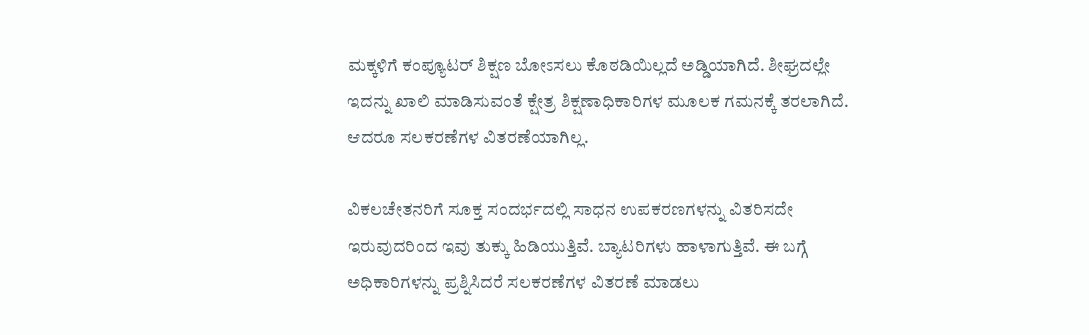ಮಕ್ಕಳಿಗೆ ಕಂಪ್ಯೂಟರ್ ಶಿಕ್ಷಣ ಬೋಽಸಲು ಕೊಠಡಿಯಿಲ್ಲದೆ ಅಡ್ಡಿಯಾಗಿದೆ. ಶೀಘ್ರದಲ್ಲೇ ಇದನ್ನು ಖಾಲಿ ಮಾಡಿಸುವಂತೆ ಕ್ಷೇತ್ರ ಶಿಕ್ಷಣಾಧಿಕಾರಿಗಳ ಮೂಲಕ ಗಮನಕ್ಕೆ ತರಲಾಗಿದೆ. ಆದರೂ ಸಲಕರಣೆಗಳ ವಿತರಣೆಯಾಗಿಲ್ಲ.

ವಿಕಲಚೇತನರಿಗೆ ಸೂಕ್ತ ಸಂದರ್ಭದಲ್ಲಿ ಸಾಧನ ಉಪಕರಣಗಳನ್ನು ವಿತರಿಸದೇ ಇರುವುದರಿಂದ ಇವು ತುಕ್ಕು ಹಿಡಿಯುತ್ತಿವೆ. ಬ್ಯಾಟರಿಗಳು ಹಾಳಾಗುತ್ತಿವೆ. ಈ ಬಗ್ಗೆ ಅಧಿಕಾರಿಗಳನ್ನು ಪ್ರಶ್ನಿಸಿದರೆ ಸಲಕರಣೆಗಳ ವಿತರಣೆ ಮಾಡಲು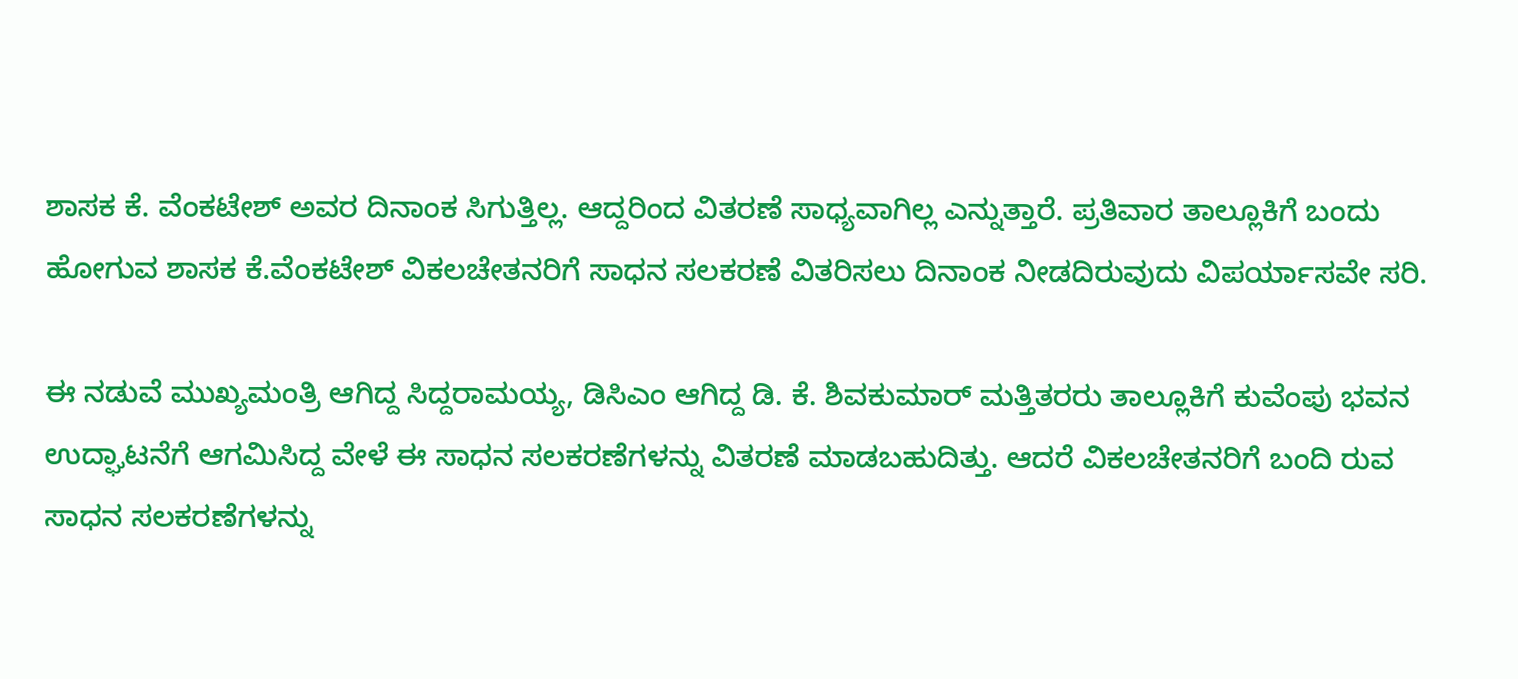ಶಾಸಕ ಕೆ. ವೆಂಕಟೇಶ್ ಅವರ ದಿನಾಂಕ ಸಿಗುತ್ತಿಲ್ಲ. ಆದ್ದರಿಂದ ವಿತರಣೆ ಸಾಧ್ಯವಾಗಿಲ್ಲ ಎನ್ನುತ್ತಾರೆ. ಪ್ರತಿವಾರ ತಾಲ್ಲೂಕಿಗೆ ಬಂದು ಹೋಗುವ ಶಾಸಕ ಕೆ.ವೆಂಕಟೇಶ್ ವಿಕಲಚೇತನರಿಗೆ ಸಾಧನ ಸಲಕರಣೆ ವಿತರಿಸಲು ದಿನಾಂಕ ನೀಡದಿರುವುದು ವಿಪರ್ಯಾಸವೇ ಸರಿ.

ಈ ನಡುವೆ ಮುಖ್ಯಮಂತ್ರಿ ಆಗಿದ್ದ ಸಿದ್ದರಾಮಯ್ಯ, ಡಿಸಿಎಂ ಆಗಿದ್ದ ಡಿ. ಕೆ. ಶಿವಕುಮಾರ್ ಮತ್ತಿತರರು ತಾಲ್ಲೂಕಿಗೆ ಕುವೆಂಪು ಭವನ ಉದ್ಘಾಟನೆಗೆ ಆಗಮಿಸಿದ್ದ ವೇಳೆ ಈ ಸಾಧನ ಸಲಕರಣೆಗಳನ್ನು ವಿತರಣೆ ಮಾಡಬಹುದಿತ್ತು. ಆದರೆ ವಿಕಲಚೇತನರಿಗೆ ಬಂದಿ ರುವ ಸಾಧನ ಸಲಕರಣೆಗಳನ್ನು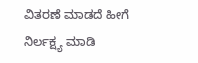ವಿತರಣೆ ಮಾಡದೆ ಹೀಗೆ ನಿರ್ಲಕ್ಷ್ಯ ಮಾಡಿ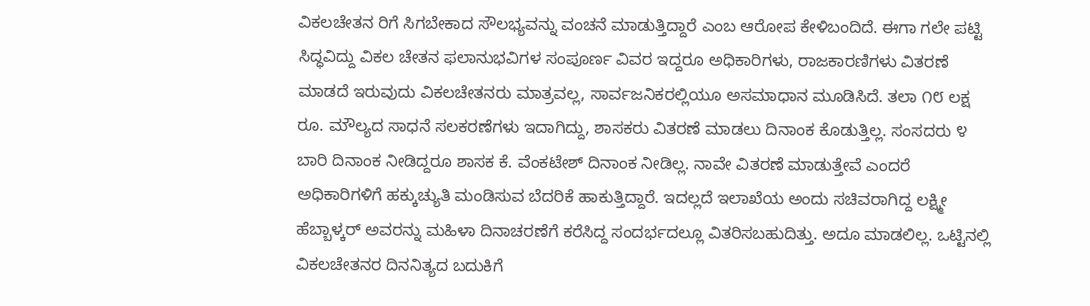ವಿಕಲಚೇತನ ರಿಗೆ ಸಿಗಬೇಕಾದ ಸೌಲಭ್ಯವನ್ನು ವಂಚನೆ ಮಾಡುತ್ತಿದ್ದಾರೆ ಎಂಬ ಆರೋಪ ಕೇಳಿಬಂದಿದೆ. ಈಗಾ ಗಲೇ ಪಟ್ಟಿ ಸಿದ್ಧವಿದ್ದು ವಿಕಲ ಚೇತನ ಫಲಾನುಭವಿಗಳ ಸಂಪೂರ್ಣ ವಿವರ ಇದ್ದರೂ ಅಧಿಕಾರಿಗಳು, ರಾಜಕಾರಣಿಗಳು ವಿತರಣೆ ಮಾಡದೆ ಇರುವುದು ವಿಕಲಚೇತನರು ಮಾತ್ರವಲ್ಲ, ಸಾರ್ವಜನಿಕರಲ್ಲಿಯೂ ಅಸಮಾಧಾನ ಮೂಡಿಸಿದೆ. ತಲಾ ೧೮ ಲಕ್ಷ ರೂ. ಮೌಲ್ಯದ ಸಾಧನೆ ಸಲಕರಣೆಗಳು ಇದಾಗಿದ್ದು, ಶಾಸಕರು ವಿತರಣೆ ಮಾಡಲು ದಿನಾಂಕ ಕೊಡುತ್ತಿಲ್ಲ. ಸಂಸದರು ೪ ಬಾರಿ ದಿನಾಂಕ ನೀಡಿದ್ದರೂ ಶಾಸಕ ಕೆ. ವೆಂಕಟೇಶ್ ದಿನಾಂಕ ನೀಡಿಲ್ಲ. ನಾವೇ ವಿತರಣೆ ಮಾಡುತ್ತೇವೆ ಎಂದರೆ ಅಧಿಕಾರಿಗಳಿಗೆ ಹಕ್ಕುಚ್ಯುತಿ ಮಂಡಿಸುವ ಬೆದರಿಕೆ ಹಾಕುತ್ತಿದ್ದಾರೆ. ಇದಲ್ಲದೆ ಇಲಾಖೆಯ ಅಂದು ಸಚಿವರಾಗಿದ್ದ ಲಕ್ಷ್ಮೀ ಹೆಬ್ಬಾಳ್ಕರ್ ಅವರನ್ನು ಮಹಿಳಾ ದಿನಾಚರಣೆಗೆ ಕರೆಸಿದ್ದ ಸಂದರ್ಭದಲ್ಲೂ ವಿತರಿಸಬಹುದಿತ್ತು. ಅದೂ ಮಾಡಲಿಲ್ಲ. ಒಟ್ಟಿನಲ್ಲಿ ವಿಕಲಚೇತನರ ದಿನನಿತ್ಯದ ಬದುಕಿಗೆ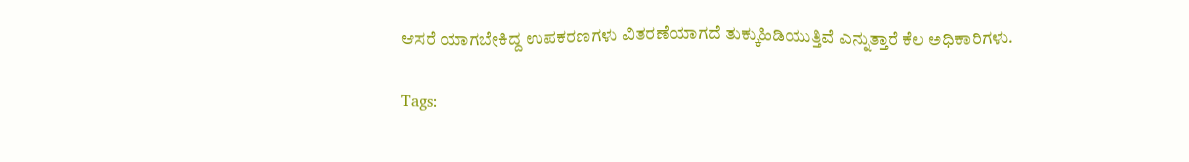ಆಸರೆ ಯಾಗಬೇಕಿದ್ದ ಉಪಕರಣಗಳು ವಿತರಣೆಯಾಗದೆ ತುಕ್ಕುಹಿಡಿಯುತ್ತಿವೆ ಎನ್ನುತ್ತಾರೆ ಕೆಲ ಅಧಿಕಾರಿಗಳು.

Tags: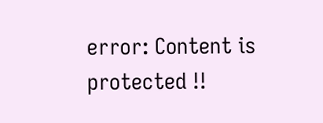error: Content is protected !!